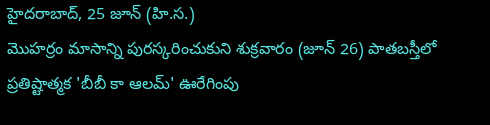హైదరాబాద్, 25 జూన్ (హి.స.)
మొహర్రం మాసాన్ని పురస్కరించుకుని శుక్రవారం (జూన్ 26) పాతబస్తీలో ప్రతిష్టాత్మక 'బీబీ కా ఆలమ్' ఊరేగింపు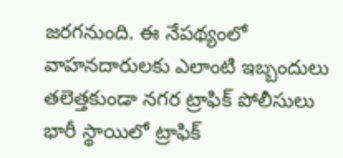జరగనుంది. ఈ నేపథ్యంలో వాహనదారులకు ఎలాంటి ఇబ్బందులు తలెత్తకుండా నగర ట్రాఫిక్ పోలీసులు భారీ స్థాయిలో ట్రాఫిక్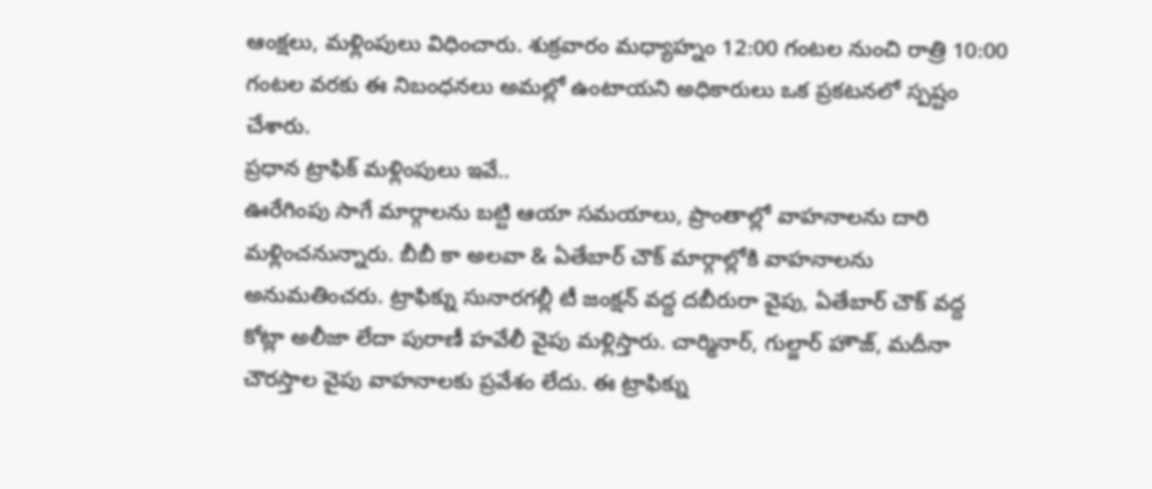ఆంక్షలు, మళ్లింపులు విధించారు. శుక్రవారం మధ్యాహ్నం 12:00 గంటల నుంచి రాత్రి 10:00 గంటల వరకు ఈ నిబంధనలు అమల్లో ఉంటాయని అధికారులు ఒక ప్రకటనలో స్పష్టం చేశారు.
ప్రధాన ట్రాఫిక్ మళ్లింపులు ఇవే..
ఊరేగింపు సాగే మార్గాలను బట్టి ఆయా సమయాలు, ప్రాంతాల్లో వాహనాలను దారి మళ్లించనున్నారు. బీబీ కా అలవా & ఏతేబార్ చౌక్ మార్గాల్లోకి వాహనాలను అనుమతించరు. ట్రాఫిక్ను సునారగల్లీ టీ జంక్షన్ వద్ద దబీరురా వైపు, ఏతేబార్ చౌక్ వద్ద కోట్లా అలీజా లేదా పురాణీ హవేలీ వైపు మళ్లిస్తారు. చార్మినార్, గుల్జార్ హౌజ్, మదీనా చౌరస్తాల వైపు వాహనాలకు ప్రవేశం లేదు. ఈ ట్రాఫిక్ను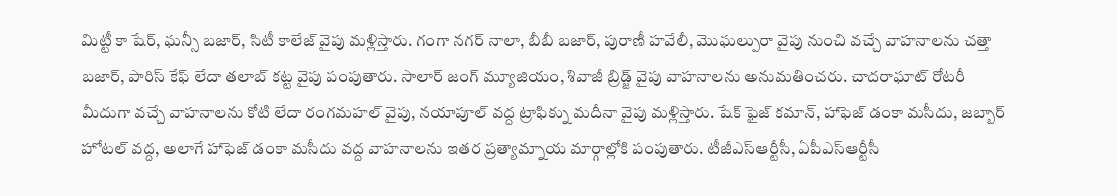మిట్టీ కా షేర్, ఘన్సీ బజార్, సిటీ కాలేజ్ వైపు మళ్లిస్తారు. గంగా నగర్ నాలా, బీబీ బజార్, పురాణీ హవేలీ, మొఘల్పురా వైపు నుంచి వచ్చే వాహనాలను చత్తా బజార్, పారిస్ కేఫ్ లేదా తలాబ్ కట్ట వైపు పంపుతారు. సాలార్ జంగ్ మ్యూజియం, శివాజీ బ్రిడ్జ్ వైపు వాహనాలను అనుమతించరు. చాదరాఘాట్ రోటరీ మీదుగా వచ్చే వాహనాలను కోటి లేదా రంగమహల్ వైపు, నయాపూల్ వద్ద ట్రాఫిక్ను మదీనా వైపు మళ్లిస్తారు. షేక్ ఫైజ్ కమాన్, హాఫెజ్ డంకా మసీదు, జబ్బార్ హోటల్ వద్ద, అలాగే హాఫెజ్ డంకా మసీదు వద్ద వాహనాలను ఇతర ప్రత్యామ్నాయ మార్గాల్లోకి పంపుతారు. టీజీఎస్ఆర్టీసీ, ఏపీఎస్ఆర్టీసీ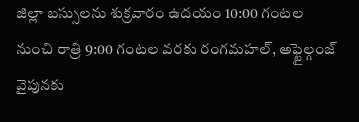జిల్లా బస్సులను శుక్రవారం ఉదయం 10:00 గంటల నుంచి రాత్రి 9:00 గంటల వరకు రంగమహల్, అఫ్టైల్గంజ్ వైపునకు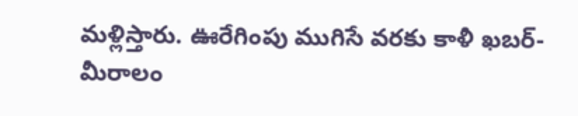మళ్లిస్తారు. ఊరేగింపు ముగిసే వరకు కాళీ ఖబర్-మీరాలం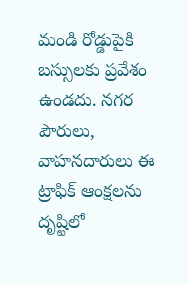మండి రోడ్డుపైకి బస్సులకు ప్రవేశం ఉండదు. నగర పౌరులు, వాహనదారులు ఈ ట్రాఫిక్ ఆంక్షలను దృష్టిలో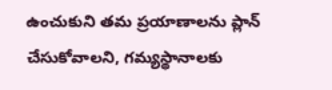ఉంచుకుని తమ ప్రయాణాలను ప్లాన్ చేసుకోవాలని, గమ్యస్థానాలకు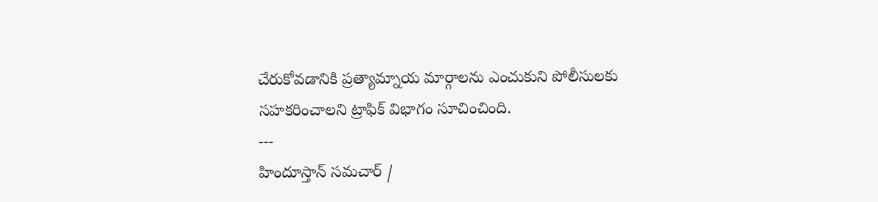చేరుకోవడానికి ప్రత్యామ్నాయ మార్గాలను ఎంచుకుని పోలీసులకు సహకరించాలని ట్రాఫిక్ విభాగం సూచించింది.
---
హిందూస్తాన్ సమచార్ /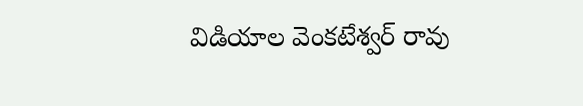విడియాల వెంకటేశ్వర్ రావు